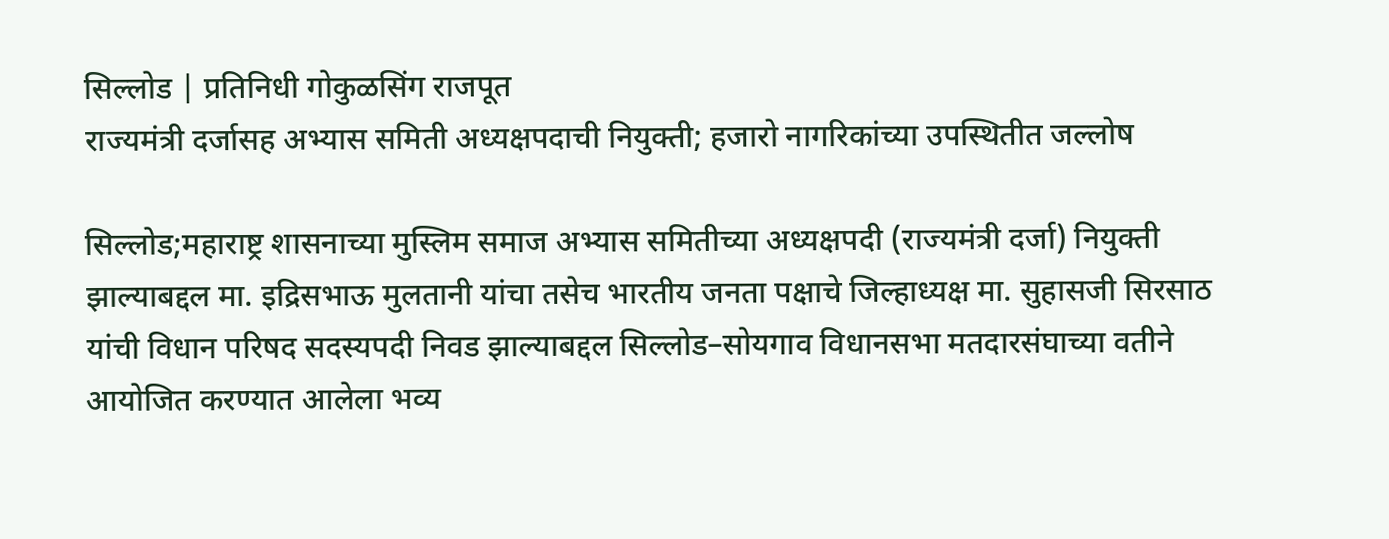सिल्लोड | प्रतिनिधी गोकुळसिंग राजपूत
राज्यमंत्री दर्जासह अभ्यास समिती अध्यक्षपदाची नियुक्ती; हजारो नागरिकांच्या उपस्थितीत जल्लोष

सिल्लोड;महाराष्ट्र शासनाच्या मुस्लिम समाज अभ्यास समितीच्या अध्यक्षपदी (राज्यमंत्री दर्जा) नियुक्ती झाल्याबद्दल मा. इद्रिसभाऊ मुलतानी यांचा तसेच भारतीय जनता पक्षाचे जिल्हाध्यक्ष मा. सुहासजी सिरसाठ यांची विधान परिषद सदस्यपदी निवड झाल्याबद्दल सिल्लोड–सोयगाव विधानसभा मतदारसंघाच्या वतीने आयोजित करण्यात आलेला भव्य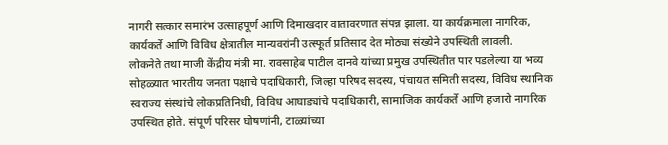नागरी सत्कार समारंभ उत्साहपूर्ण आणि दिमाखदार वातावरणात संपन्न झाला. या कार्यक्रमाला नागरिक, कार्यकर्ते आणि विविध क्षेत्रातील मान्यवरांनी उत्स्फूर्त प्रतिसाद देत मोठ्या संख्येने उपस्थिती लावली.
लोकनेते तथा माजी केंद्रीय मंत्री मा. रावसाहेब पाटील दानवे यांच्या प्रमुख उपस्थितीत पार पडलेल्या या भव्य सोहळ्यात भारतीय जनता पक्षाचे पदाधिकारी, जिल्हा परिषद सदस्य, पंचायत समिती सदस्य, विविध स्थानिक स्वराज्य संस्थांचे लोकप्रतिनिधी, विविध आघाड्यांचे पदाधिकारी, सामाजिक कार्यकर्ते आणि हजारो नागरिक उपस्थित होते. संपूर्ण परिसर घोषणांनी, टाळ्यांच्या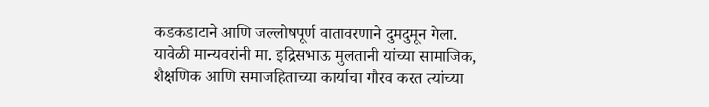कडकडाटाने आणि जल्लोषपूर्ण वातावरणाने दुमदुमून गेला.
यावेळी मान्यवरांनी मा. इद्रिसभाऊ मुलतानी यांच्या सामाजिक, शैक्षणिक आणि समाजहिताच्या कार्याचा गौरव करत त्यांच्या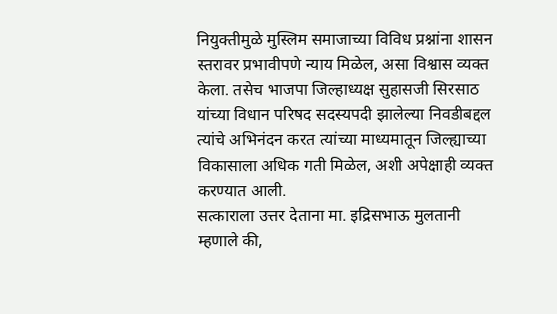नियुक्तीमुळे मुस्लिम समाजाच्या विविध प्रश्नांना शासन स्तरावर प्रभावीपणे न्याय मिळेल, असा विश्वास व्यक्त केला. तसेच भाजपा जिल्हाध्यक्ष सुहासजी सिरसाठ यांच्या विधान परिषद सदस्यपदी झालेल्या निवडीबद्दल त्यांचे अभिनंदन करत त्यांच्या माध्यमातून जिल्ह्याच्या विकासाला अधिक गती मिळेल, अशी अपेक्षाही व्यक्त करण्यात आली.
सत्काराला उत्तर देताना मा. इद्रिसभाऊ मुलतानी म्हणाले की,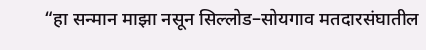“हा सन्मान माझा नसून सिल्लोड–सोयगाव मतदारसंघातील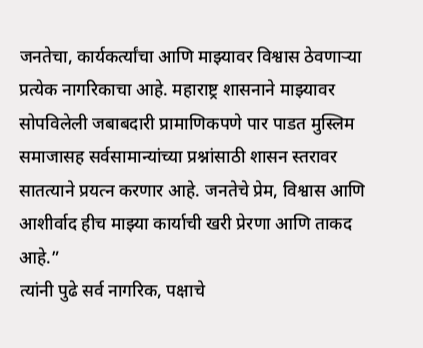जनतेचा, कार्यकर्त्यांचा आणि माझ्यावर विश्वास ठेवणाऱ्या प्रत्येक नागरिकाचा आहे. महाराष्ट्र शासनाने माझ्यावर सोपविलेली जबाबदारी प्रामाणिकपणे पार पाडत मुस्लिम समाजासह सर्वसामान्यांच्या प्रश्नांसाठी शासन स्तरावर सातत्याने प्रयत्न करणार आहे. जनतेचे प्रेम, विश्वास आणि आशीर्वाद हीच माझ्या कार्याची खरी प्रेरणा आणि ताकद आहे.”
त्यांनी पुढे सर्व नागरिक, पक्षाचे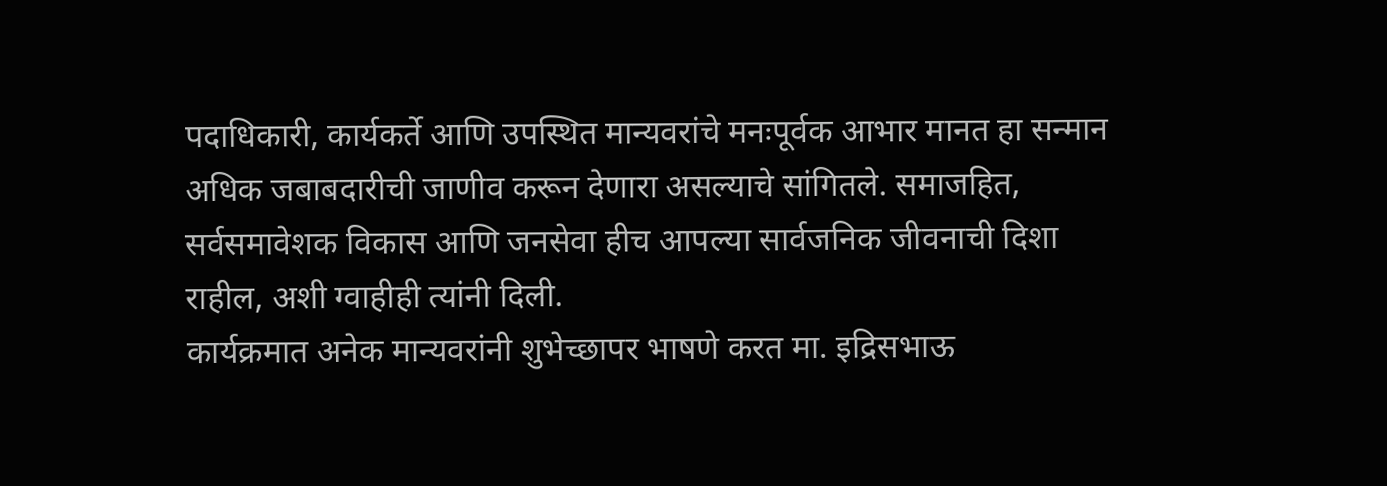पदाधिकारी, कार्यकर्ते आणि उपस्थित मान्यवरांचे मनःपूर्वक आभार मानत हा सन्मान अधिक जबाबदारीची जाणीव करून देणारा असल्याचे सांगितले. समाजहित, सर्वसमावेशक विकास आणि जनसेवा हीच आपल्या सार्वजनिक जीवनाची दिशा राहील, अशी ग्वाहीही त्यांनी दिली.
कार्यक्रमात अनेक मान्यवरांनी शुभेच्छापर भाषणे करत मा. इद्रिसभाऊ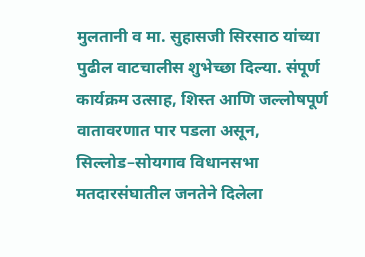मुलतानी व मा. सुहासजी सिरसाठ यांच्या पुढील वाटचालीस शुभेच्छा दिल्या. संपूर्ण कार्यक्रम उत्साह, शिस्त आणि जल्लोषपूर्ण वातावरणात पार पडला असून, सिल्लोड–सोयगाव विधानसभा मतदारसंघातील जनतेने दिलेला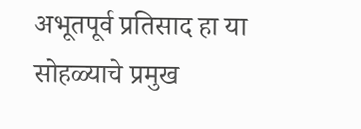अभूतपूर्व प्रतिसाद हा या सोहळ्याचे प्रमुख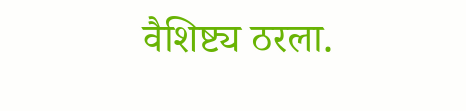वैशिष्ट्य ठरला.